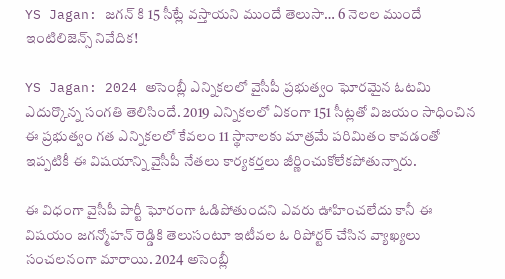YS Jagan: జగన్ కి 15 సీట్లే వస్తాయని ముందే తెలుసా… 6 నెలల ముందే ఇంటిలిజెన్స్ నివేదిక!

YS Jagan: 2024 అసెంబ్లీ ఎన్నికలలో వైసీపీ ప్రభుత్వం ఘోరమైన ఓటమి ఎదుర్కొన్న సంగతి తెలిసిందే. 2019 ఎన్నికలలో ఏకంగా 151 సీట్లతో విజయం సాధించిన ఈ ప్రభుత్వం గత ఎన్నికలలో కేవలం 11 స్థానాలకు మాత్రమే పరిమితం కావడంతో ఇప్పటికీ ఈ విషయాన్ని వైసీపీ నేతలు కార్యకర్తలు జీర్ణించుకోలేకపోతున్నారు.

ఈ విధంగా వైసీపీ పార్టీ ఘోరంగా ఓడిపోతుందని ఎవరు ఊహించలేదు కానీ ఈ విషయం జగన్మోహన్ రెడ్డికి తెలుసంటూ ఇటీవల ఓ రిపోర్టర్ చేసిన వ్యాఖ్యలు సంచలనంగా మారాయి. 2024 అసెంబ్లీ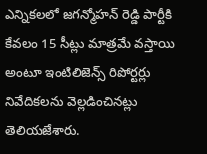ఎన్నికలలో జగన్మోహన్ రెడ్డి పార్టీకి కేవలం 15 సీట్లు మాత్రమే వస్తాయి అంటూ ఇంటిలిజెన్స్ రిపోర్టర్లు నివేదికలను వెల్లడించినట్లు తెలియజేశారు.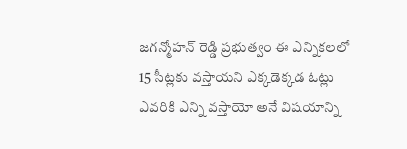జగన్మోహన్ రెడ్డి ప్రభుత్వం ఈ ఎన్నికలలో 15 సీట్లకు వస్తాయని ఎక్కడెక్కడ ఓట్లు ఎవరికి ఎన్ని వస్తాయో అనే విషయాన్ని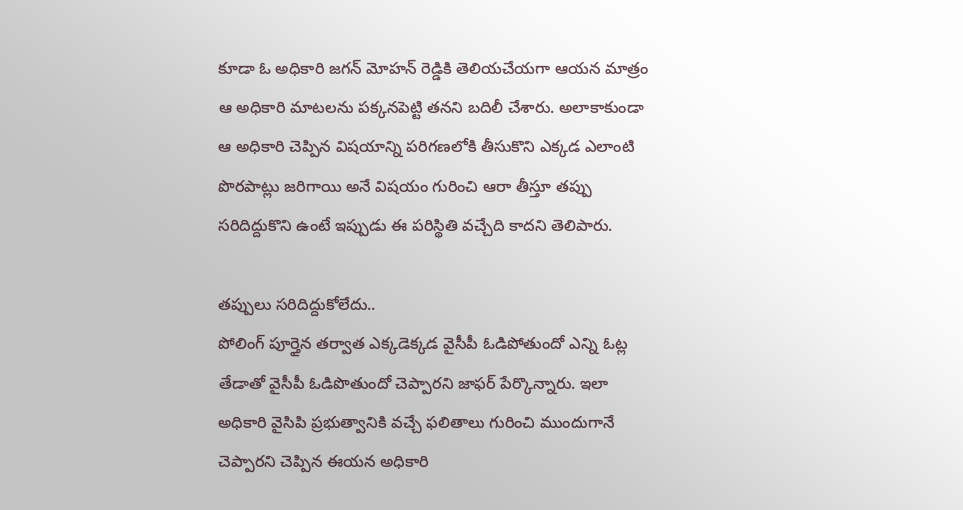కూడా ఓ అధికారి జగన్ మోహన్ రెడ్డికి తెలియచేయగా ఆయన మాత్రం ఆ అధికారి మాటలను పక్కనపెట్టి తనని బదిలీ చేశారు. అలాకాకుండా ఆ అధికారి చెప్పిన విషయాన్ని పరిగణలోకి తీసుకొని ఎక్కడ ఎలాంటి పొరపాట్లు జరిగాయి అనే విషయం గురించి ఆరా తీస్తూ తప్పు సరిదిద్దుకొని ఉంటే ఇప్పుడు ఈ పరిస్థితి వచ్చేది కాదని తెలిపారు.

తప్పులు సరిదిద్దుకోలేదు..
పోలింగ్ పూర్తైన తర్వాత ఎక్కడెక్కడ వైసీపీ ఓడిపోతుందో ఎన్ని ఓట్ల తేడాతో వైసీపీ ఓడిపొతుందో చెప్పారని జాఫర్ పేర్కొన్నారు. ఇలా అధికారి వైసిపి ప్రభుత్వానికి వచ్చే ఫలితాలు గురించి ముందుగానే చెప్పారని చెప్పిన ఈయన అధికారి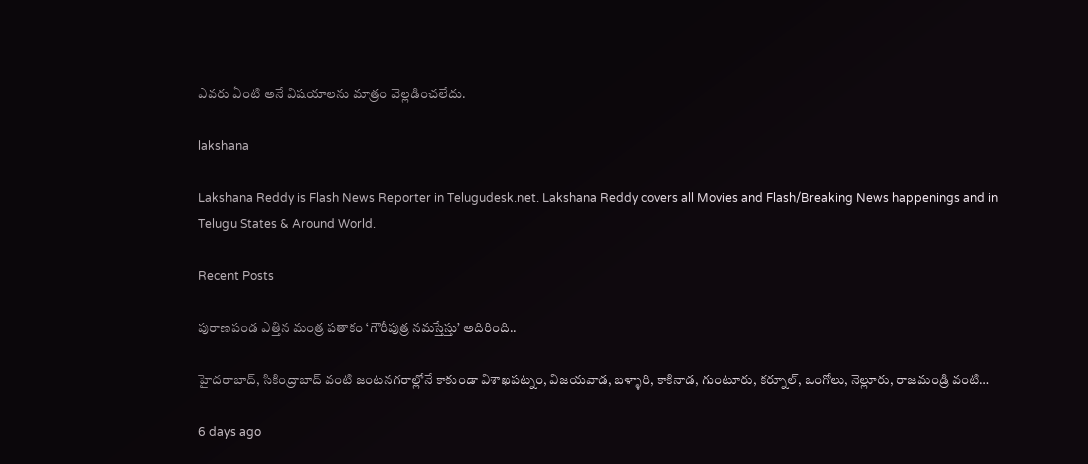ఎవరు ఏంటి అనే విషయాలను మాత్రం వెల్లడించలేదు.

lakshana

Lakshana Reddy is Flash News Reporter in Telugudesk.net. Lakshana Reddy covers all Movies and Flash/Breaking News happenings and in Telugu States & Around World.

Recent Posts

పురాణపండ ఎత్తిన మంత్ర పతాకం ‘గౌరీపుత్ర నమస్తేస్తు’ అదిరింది..

హైదరాబాద్, సికింద్రాబాద్ వంటి జంటనగరాల్లోనే కాకుండా విశాఖపట్నం, విజయవాడ, బళ్ళారి, కాకినాడ, గుంటూరు, కర్నూల్, ఒంగోలు, నెల్లూరు, రాజమండ్రి వంటి…

6 days ago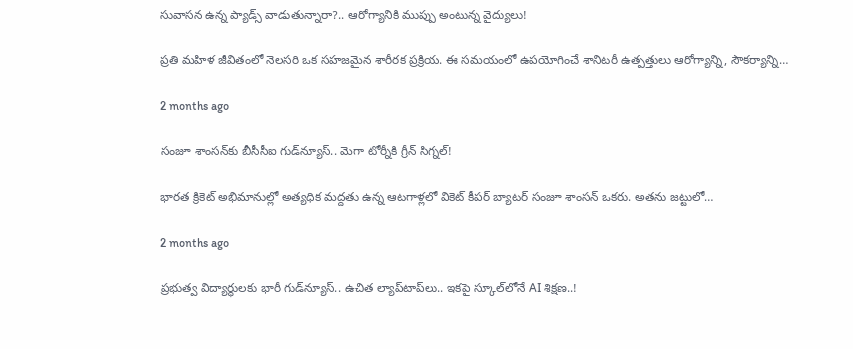సువాసన ఉన్న ప్యాడ్స్ వాడుతున్నారా?.. ఆరోగ్యానికి ముప్పు అంటున్న వైద్యులు!

ప్రతి మహిళ జీవితంలో నెలసరి ఒక సహజమైన శారీరక ప్రక్రియ. ఈ సమయంలో ఉపయోగించే శానిటరీ ఉత్పత్తులు ఆరోగ్యాన్ని, సౌకర్యాన్ని…

2 months ago

సంజూ శాంసన్‌కు బీసీసీఐ గుడ్‌న్యూస్.. మెగా టోర్నీకి గ్రీన్ సిగ్నల్!

భారత క్రికెట్ అభిమానుల్లో అత్యధిక మద్దతు ఉన్న ఆటగాళ్లలో వికెట్ కీపర్ బ్యాటర్ సంజూ శాంసన్ ఒకరు. అతను జట్టులో…

2 months ago

ప్రభుత్వ విద్యార్థులకు భారీ గుడ్‌న్యూస్.. ఉచిత ల్యాప్‌టాప్‌లు.. ఇకపై స్కూల్‌లోనే AI శిక్షణ..!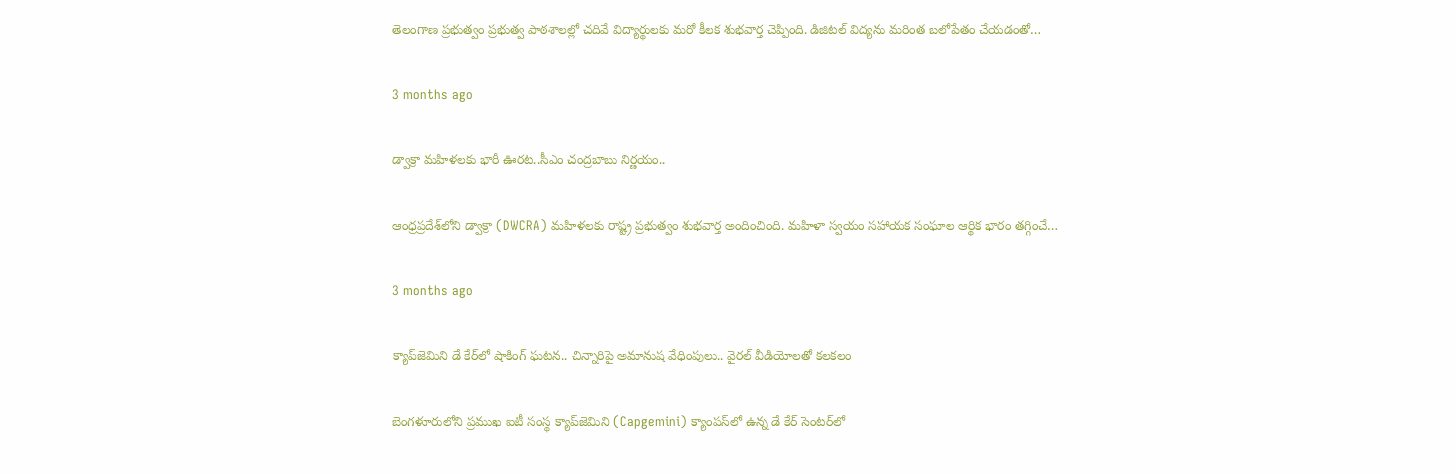తెలంగాణ ప్రభుత్వం ప్రభుత్వ పాఠశాలల్లో చదివే విద్యార్థులకు మరో కీలక శుభవార్త చెప్పింది. డిజిటల్ విద్యను మరింత బలోపేతం చేయడంతో…

3 months ago

డ్వాక్రా మహిళలకు భారీ ఊరట..సీఎం చంద్రబాబు నిర్ణయం..

ఆంధ్రప్రదేశ్‌లోని డ్వాక్రా (DWCRA) మహిళలకు రాష్ట్ర ప్రభుత్వం శుభవార్త అందించింది. మహిళా స్వయం సహాయక సంఘాల ఆర్థిక భారం తగ్గించే…

3 months ago

క్యాప్‌జెమిని డే కేర్‌లో షాకింగ్ ఘటన.. చిన్నారిపై అమానుష వేధింపులు.. వైరల్ వీడియోలతో కలకలం

బెంగళూరులోని ప్రముఖ ఐటీ సంస్థ క్యాప్‌జెమిని (Capgemini) క్యాంపస్‌లో ఉన్న డే కేర్ సెంటర్‌లో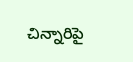చిన్నారిపై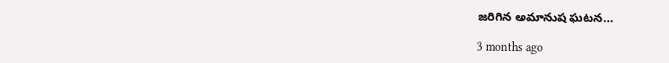జరిగిన అమానుష ఘటన…

3 months ago